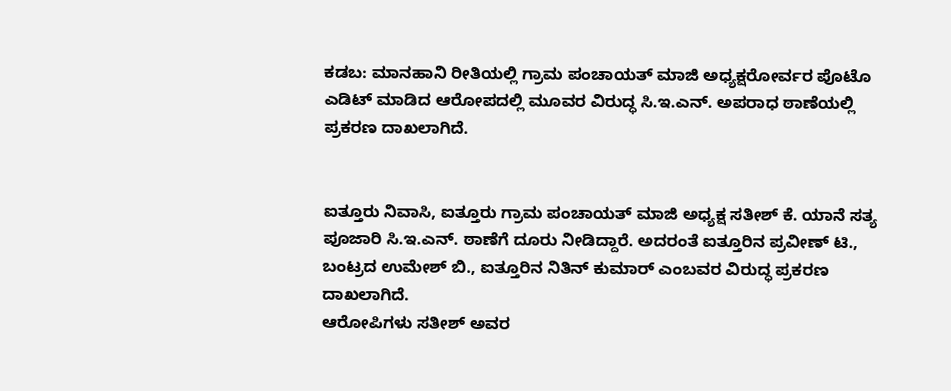ಕಡಬ: ಮಾನಹಾನಿ ರೀತಿಯಲ್ಲಿ ಗ್ರಾಮ ಪಂಚಾಯತ್ ಮಾಜಿ ಅಧ್ಯಕ್ಷರೋರ್ವರ ಪೊಟೊ ಎಡಿಟ್ ಮಾಡಿದ ಆರೋಪದಲ್ಲಿ ಮೂವರ ವಿರುದ್ಧ ಸಿ.ಇ.ಎನ್. ಅಪರಾಧ ಠಾಣೆಯಲ್ಲಿ ಪ್ರಕರಣ ದಾಖಲಾಗಿದೆ.


ಐತ್ತೂರು ನಿವಾಸಿ, ಐತ್ತೂರು ಗ್ರಾಮ ಪಂಚಾಯತ್ ಮಾಜಿ ಅಧ್ಯಕ್ಷ ಸತೀಶ್ ಕೆ. ಯಾನೆ ಸತ್ಯ ಪೂಜಾರಿ ಸಿ.ಇ.ಎನ್. ಠಾಣೆಗೆ ದೂರು ನೀಡಿದ್ದಾರೆ. ಅದರಂತೆ ಐತ್ತೂರಿನ ಪ್ರವೀಣ್ ಟಿ., ಬಂಟ್ರದ ಉಮೇಶ್ ಬಿ., ಐತ್ತೂರಿನ ನಿತಿನ್ ಕುಮಾರ್ ಎಂಬವರ ವಿರುದ್ಧ ಪ್ರಕರಣ ದಾಖಲಾಗಿದೆ.
ಆರೋಪಿಗಳು ಸತೀಶ್ ಅವರ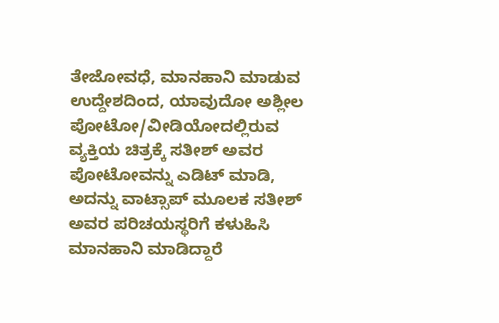ತೇಜೋವಧೆ, ಮಾನಹಾನಿ ಮಾಡುವ ಉದ್ದೇಶದಿಂದ, ಯಾವುದೋ ಅಶ್ಲೀಲ ಪೋಟೋ/ವೀಡಿಯೋದಲ್ಲಿರುವ ವ್ಯಕ್ತಿಯ ಚಿತ್ರಕ್ಕೆ ಸತೀಶ್ ಅವರ ಪೋಟೋವನ್ನು ಎಡಿಟ್ ಮಾಡಿ, ಅದನ್ನು ವಾಟ್ಸಾಪ್ ಮೂಲಕ ಸತೀಶ್ ಅವರ ಪರಿಚಯಸ್ಥರಿಗೆ ಕಳುಹಿಸಿ ಮಾನಹಾನಿ ಮಾಡಿದ್ದಾರೆ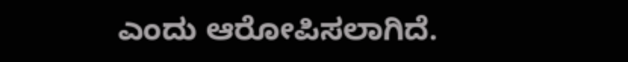ಎಂದು ಆರೋಪಿಸಲಾಗಿದೆ.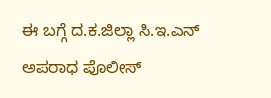ಈ ಬಗ್ಗೆ ದ.ಕ.ಜಿಲ್ಲಾ ಸಿ.ಇ.ಎನ್ ಅಪರಾಧ ಪೊಲೀಸ್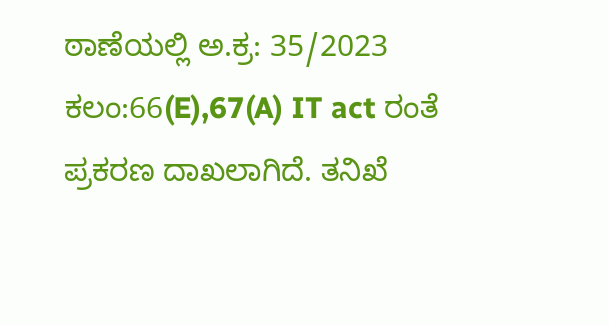ಠಾಣೆಯಲ್ಲಿ ಅ.ಕ್ರ: 35/2023 ಕಲಂ:66(E),67(A) IT act ರಂತೆ ಪ್ರಕರಣ ದಾಖಲಾಗಿದೆ. ತನಿಖೆ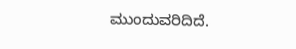ಮುಂದುವರಿದಿದೆ.